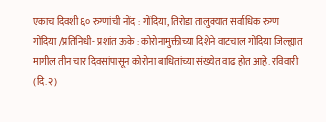एकाच दिवशी ६० रुग्णांची नोंद : गोंदिया, तिरोडा तालुक्यात सर्वाधिक रुग्ण
गोंदिया /प्रतिनिधी- प्रशांत ऊके : कोरोनामुक्तीच्या दिशेने वाटचाल गोंदिया जिल्ह्यात मागील तीन चार दिवसांपासून कोरोना बाधितांच्या संख्येत वाढ होत आहे. रविवारी (दि.२)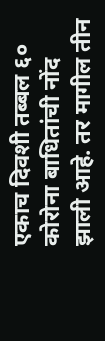एकाच दिवशी तब्बल ६० कोरोना बाधितांची नोंद झाली आहे. तर मागील तीन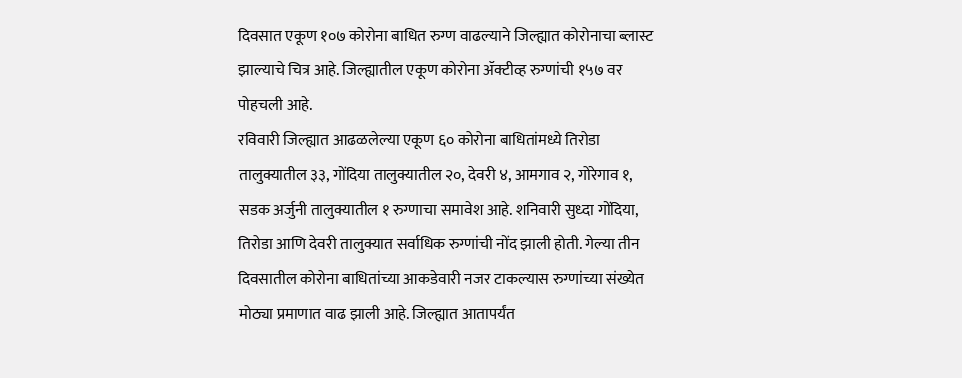दिवसात एकूण १०७ कोरोना बाधित रुग्ण वाढल्याने जिल्ह्यात कोरोनाचा ब्लास्ट झाल्याचे चित्र आहे. जिल्ह्यातील एकूण कोरोना ॲक्टीव्ह रुग्णांची १५७ वर पोहचली आहे.
रविवारी जिल्ह्यात आढळलेल्या एकूण ६० कोरोना बाधितांमध्ये तिरोडा तालुक्यातील ३३, गोंदिया तालुक्यातील २०, देवरी ४, आमगाव २, गोरेगाव १, सडक अर्जुनी तालुक्यातील १ रुग्णाचा समावेश आहे. शनिवारी सुध्दा गोंदिया, तिरोडा आणि देवरी तालुक्यात सर्वाधिक रुग्णांची नोंद झाली होती. गेल्या तीन दिवसातील कोरोना बाधितांच्या आकडेवारी नजर टाकल्यास रुग्णांच्या संख्येत मोठ्या प्रमाणात वाढ झाली आहे. जिल्ह्यात आतापर्यंत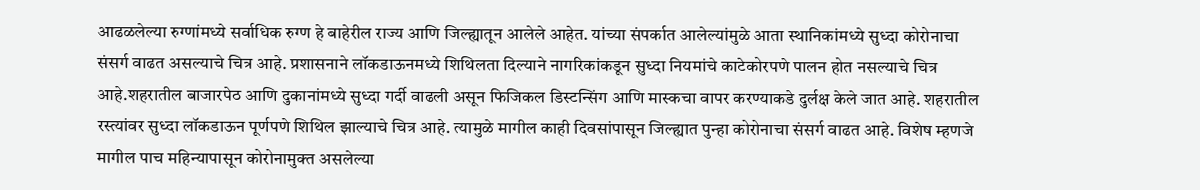आढळलेल्या रुग्णांमध्ये सर्वाधिक रुग्ण हे बाहेरील राज्य आणि जिल्ह्यातून आलेले आहेत. यांच्या संपर्कात आलेल्यांमुळे आता स्थानिकांमध्ये सुध्दा कोरोनाचा संसर्ग वाढत असल्याचे चित्र आहे. प्रशासनाने लॉकडाऊनमध्ये शिथिलता दिल्याने नागरिकांकडून सुध्दा नियमांचे काटेकोरपणे पालन होत नसल्याचे चित्र आहे.शहरातील बाजारपेठ आणि दुकानांमध्ये सुध्दा गर्दी वाढली असून फिजिकल डिस्टन्सिंग आणि मास्कचा वापर करण्याकडे दुर्लक्ष केले जात आहे. शहरातील रस्त्यांवर सुध्दा लॉकडाऊन पूर्णपणे शिथिल झाल्याचे चित्र आहे. त्यामुळे मागील काही दिवसांपासून जिल्ह्यात पुन्हा कोरोनाचा संसर्ग वाढत आहे. विशेष म्हणजे मागील पाच महिन्यापासून कोरोनामुक्त असलेल्या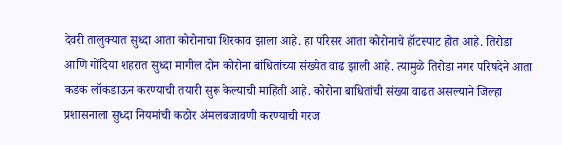देवरी तालुक्यात सुध्दा आता कोरोनाचा शिरकाव झाला आहे. हा परिसर आता कोरोनाचे हॉटस्पाट होत आहे. तिरोडा आणि गोंदिया शहरात सुध्दा मागील दोन कोरोना बांधितांच्या संख्येत वाढ झाली आहे. त्यामुळे तिरोडा नगर परिषदेने आता कडक लॉकडाऊन करण्याची तयारी सुरू केल्याची माहिती आहे. कोरोना बाधितांची संख्या वाढत असल्याने जिल्हा प्रशासनाला सुध्दा नियमांची कठोर अंमलबजावणी करण्याची गरज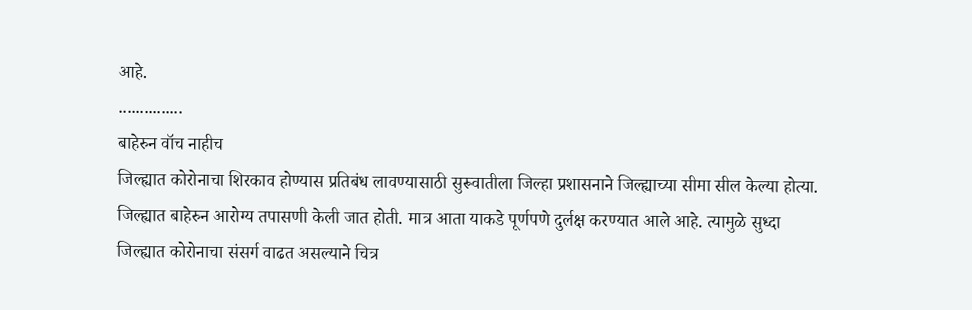आहे.
...............
बाहेरुन वॉच नाहीच
जिल्ह्यात कोरोनाचा शिरकाव होण्यास प्रतिबंध लावण्यासाठी सुरूवातीला जिल्हा प्रशासनाने जिल्ह्याच्या सीमा सील केल्या होत्या. जिल्ह्यात बाहेरुन आरोग्य तपासणी केली जात होती. मात्र आता याकडे पूर्णपणे दुर्लक्ष करण्यात आले आहे. त्यामुळे सुध्दा जिल्ह्यात कोरोनाचा संसर्ग वाढत असल्याने चित्र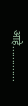आहे.............